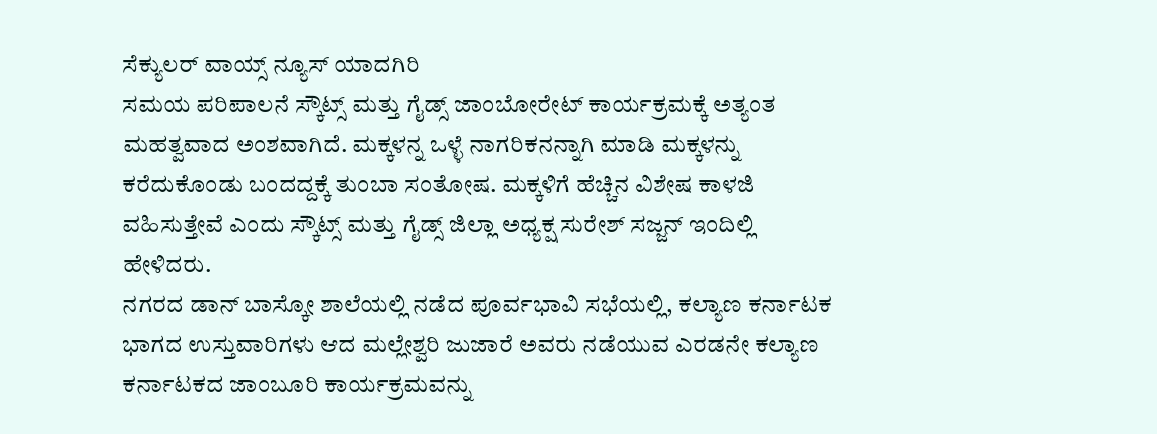ಸೆಕ್ಯುಲರ್ ವಾಯ್ಸ್ ನ್ಯೂಸ್ ಯಾದಗಿರಿ
ಸಮಯ ಪರಿಪಾಲನೆ ಸ್ಕೌಟ್ಸ್ ಮತ್ತು ಗೈಡ್ಸ್ ಜಾಂಬೋರೇಟ್ ಕಾರ್ಯಕ್ರಮಕ್ಕೆ ಅತ್ಯಂತ ಮಹತ್ವವಾದ ಅಂಶವಾಗಿದೆ. ಮಕ್ಕಳನ್ನ ಒಳ್ಳೆ ನಾಗರಿಕನನ್ನಾಗಿ ಮಾಡಿ ಮಕ್ಕಳನ್ನು ಕರೆದುಕೊಂಡು ಬಂದದ್ದಕ್ಕೆ ತುಂಬಾ ಸಂತೋಷ. ಮಕ್ಕಳಿಗೆ ಹೆಚ್ಚಿನ ವಿಶೇಷ ಕಾಳಜಿ ವಹಿಸುತ್ತೇವೆ ಎಂದು ಸ್ಕೌಟ್ಸ್ ಮತ್ತು ಗೈಡ್ಸ್ ಜಿಲ್ಲಾ ಅಧ್ಯಕ್ಷ ಸುರೇಶ್ ಸಜ್ಜನ್ ಇಂದಿಲ್ಲಿ ಹೇಳಿದರು.
ನಗರದ ಡಾನ್ ಬಾಸ್ಕೋ ಶಾಲೆಯಲ್ಲಿ ನಡೆದ ಪೂರ್ವಭಾವಿ ಸಭೆಯಲ್ಲಿ, ಕಲ್ಯಾಣ ಕರ್ನಾಟಕ ಭಾಗದ ಉಸ್ತುವಾರಿಗಳು ಆದ ಮಲ್ಲೇಶ್ವರಿ ಜುಜಾರೆ ಅವರು ನಡೆಯುವ ಎರಡನೇ ಕಲ್ಯಾಣ ಕರ್ನಾಟಕದ ಜಾಂಬೂರಿ ಕಾರ್ಯಕ್ರಮವನ್ನು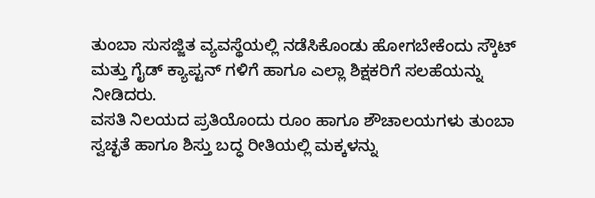ತುಂಬಾ ಸುಸಜ್ಜಿತ ವ್ಯವಸ್ಥೆಯಲ್ಲಿ ನಡೆಸಿಕೊಂಡು ಹೋಗಬೇಕೆಂದು ಸ್ಕೌಟ್ ಮತ್ತು ಗೈಡ್ ಕ್ಯಾಪ್ಟನ್ ಗಳಿಗೆ ಹಾಗೂ ಎಲ್ಲಾ ಶಿಕ್ಷಕರಿಗೆ ಸಲಹೆಯನ್ನು ನೀಡಿದರು.
ವಸತಿ ನಿಲಯದ ಪ್ರತಿಯೊಂದು ರೂಂ ಹಾಗೂ ಶೌಚಾಲಯಗಳು ತುಂಬಾ ಸ್ವಚ್ಛತೆ ಹಾಗೂ ಶಿಸ್ತು ಬದ್ಧ ರೀತಿಯಲ್ಲಿ ಮಕ್ಕಳನ್ನು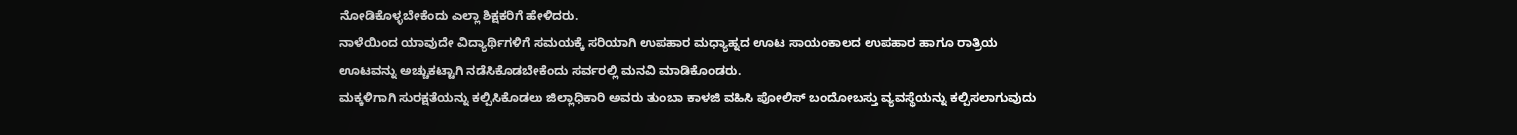ನೋಡಿಕೊಳ್ಳಬೇಕೆಂದು ಎಲ್ಲಾ ಶಿಕ್ಷಕರಿಗೆ ಹೇಳಿದರು.
ನಾಳೆಯಿಂದ ಯಾವುದೇ ವಿದ್ಯಾರ್ಥಿಗಳಿಗೆ ಸಮಯಕ್ಕೆ ಸರಿಯಾಗಿ ಉಪಹಾರ ಮಧ್ಯಾಹ್ನದ ಊಟ ಸಾಯಂಕಾಲದ ಉಪಹಾರ ಹಾಗೂ ರಾತ್ರಿಯ ಊಟವನ್ನು ಅಚ್ಚುಕಟ್ಟಾಗಿ ನಡೆಸಿಕೊಡಬೇಕೆಂದು ಸರ್ವರಲ್ಲಿ ಮನವಿ ಮಾಡಿಕೊಂಡರು.
ಮಕ್ಕಳಿಗಾಗಿ ಸುರಕ್ಷತೆಯನ್ನು ಕಲ್ಪಿಸಿಕೊಡಲು ಜಿಲ್ಲಾಧಿಕಾರಿ ಅವರು ತುಂಬಾ ಕಾಳಜಿ ವಹಿಸಿ ಪೋಲಿಸ್ ಬಂದೋಬಸ್ತು ವ್ಯವಸ್ಥೆಯನ್ನು ಕಲ್ಪಿಸಲಾಗುವುದು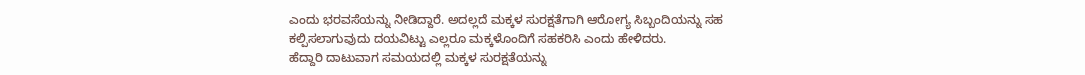ಎಂದು ಭರವಸೆಯನ್ನು ನೀಡಿದ್ದಾರೆ. ಅದಲ್ಲದೆ ಮಕ್ಕಳ ಸುರಕ್ಷತೆಗಾಗಿ ಆರೋಗ್ಯ ಸಿಬ್ಬಂದಿಯನ್ನು ಸಹ ಕಲ್ಪಿಸಲಾಗುವುದು ದಯವಿಟ್ಟು ಎಲ್ಲರೂ ಮಕ್ಕಳೊಂದಿಗೆ ಸಹಕರಿಸಿ ಎಂದು ಹೇಳಿದರು.
ಹೆದ್ದಾರಿ ದಾಟುವಾಗ ಸಮಯದಲ್ಲಿ ಮಕ್ಕಳ ಸುರಕ್ಷತೆಯನ್ನು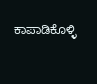ಕಾಪಾಡಿಕೊಳ್ಳಿ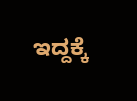ಇದ್ದಕ್ಕೆ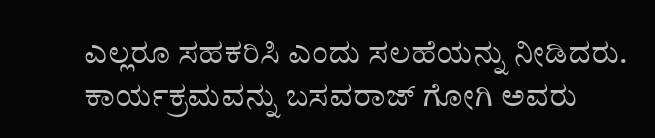ಎಲ್ಲರೂ ಸಹಕರಿಸಿ ಎಂದು ಸಲಹೆಯನ್ನು ನೀಡಿದರು.
ಕಾರ್ಯಕ್ರಮವನ್ನು ಬಸವರಾಜ್ ಗೋಗಿ ಅವರು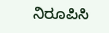ನಿರೂಪಿಸಿ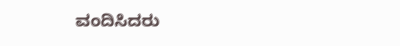ವಂದಿಸಿದರು